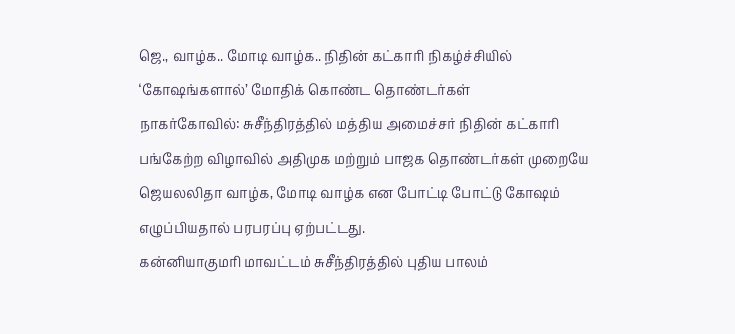ஜெ., வாழ்க.. மோடி வாழ்க.. நிதின் கட்காரி நிகழ்ச்சியில் ‘கோஷங்களால்’ மோதிக் கொண்ட தொண்டர்கள்
நாகர்கோவில்: சுசீந்திரத்தில் மத்திய அமைச்சர் நிதின் கட்காரி பங்கேற்ற விழாவில் அதிமுக மற்றும் பாஜக தொண்டர்கள் முறையே ஜெயலலிதா வாழ்க, மோடி வாழ்க என போட்டி போட்டு கோஷம் எழுப்பியதால் பரபரப்பு ஏற்பட்டது.
கன்னியாகுமரி மாவட்டம் சுசீந்திரத்தில் புதிய பாலம்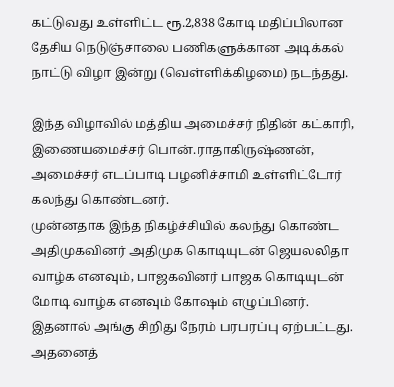கட்டுவது உள்ளிட்ட ரூ.2,838 கோடி மதிப்பிலான தேசிய நெடுஞ்சாலை பணிகளுக்கான அடிக்கல் நாட்டு விழா இன்று (வெள்ளிக்கிழமை) நடந்தது.

இந்த விழாவில் மத்திய அமைச்சர் நிதின் கட்காரி, இணையமைச்சர் பொன்.ராதாகிருஷ்ணன், அமைச்சர் எடப்பாடி பழனிச்சாமி உள்ளிட்டோர் கலந்து கொண்டனர்.
முன்னதாக இந்த நிகழ்ச்சியில் கலந்து கொண்ட அதிமுகவினர் அதிமுக கொடியுடன் ஜெயலலிதா வாழ்க எனவும், பாஜகவினர் பாஜக கொடியுடன் மோடி வாழ்க எனவும் கோஷம் எழுப்பினர். இதனால் அங்கு சிறிது நேரம் பரபரப்பு ஏற்பட்டது.
அதனைத்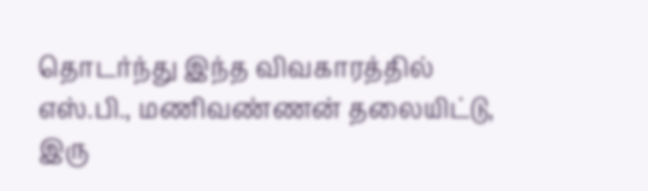தொடர்ந்து இந்த விவகாரத்தில் எஸ்.பி., மணிவண்ணன் தலையிட்டு, இரு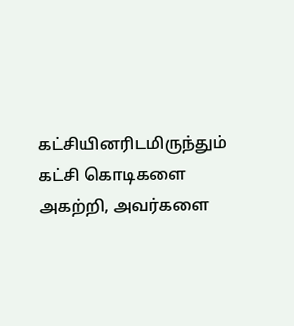கட்சியினரிடமிருந்தும் கட்சி கொடிகளை அகற்றி, அவர்களை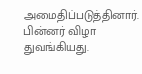அமைதிப்படுத்தினார். பின்னர் விழா துவங்கியது.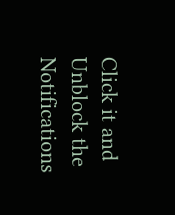Click it and Unblock the Notifications